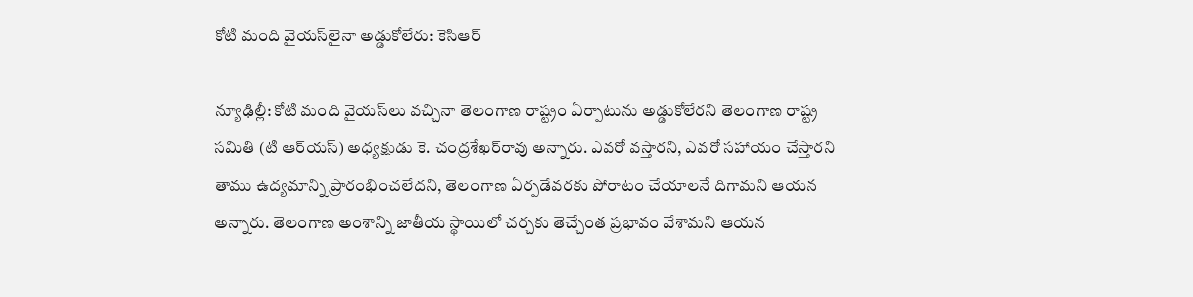కోటి మంది వైయస్‌లైనా అడ్డుకోలేరు: కెసిఆర్‌

న్యూఢిల్లీ: కోటి మంది వైయస్‌లు వచ్చినా తెలంగాణ రాష్ట్రం ఏర్పాటును అడ్డుకోలేరని తెలంగాణ రాష్ట్ర సమితి (టి ఆర్‌యస్‌) అధ్యక్షుడు కె. చంద్రశేఖర్‌రావు అన్నారు. ఎవరో వస్తారని, ఎవరో సహాయం చేస్తారని తాము ఉద్యమాన్ని ప్రారంభించలేదని, తెలంగాణ ఏర్పడేవరకు పోరాటం చేయాలనే దిగామని ఆయన అన్నారు. తెలంగాణ అంశాన్ని జాతీయ స్థాయిలో చర్చకు తెచ్చేంత ప్రభావం వేశామని ఆయన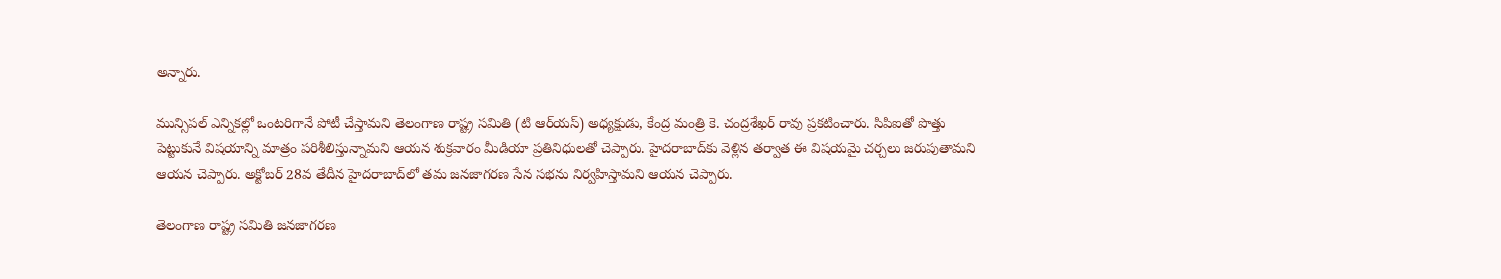అన్నారు.

మున్సిపల్‌ ఎన్నికల్లో ఒంటరిగానే పోటీ చేస్తామని తెలంగాణ రాష్ట్ర సమితి (టి ఆర్‌యస్‌) అధ్యక్షుడు, కేంద్ర మంత్రి కె. చంద్రశేఖర్‌ రావు ప్రకటించారు. సిపిఐతో పొత్తు పెట్టుకునే విషయాన్ని మాత్రం పరిశీలిస్తున్నామని ఆయన శుక్రవారం మీడియా ప్రతినిధులతో చెప్పారు. హైదరాబాద్‌కు వెళ్లిన తర్వాత ఈ విషయమై చర్చలు జరుపుతామని ఆయన చెప్పారు. అక్టోబర్‌ 28వ తేదీన హైదరాబాద్‌లో తమ జనజాగరణ సేన సభను నిర్వహిస్తామని ఆయన చెప్పారు.

తెలంగాణ రాష్ట్ర సమితి జనజాగరణ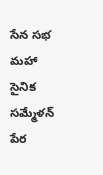సేన సభ మహా సైనిక సమ్మేళన్‌ పేర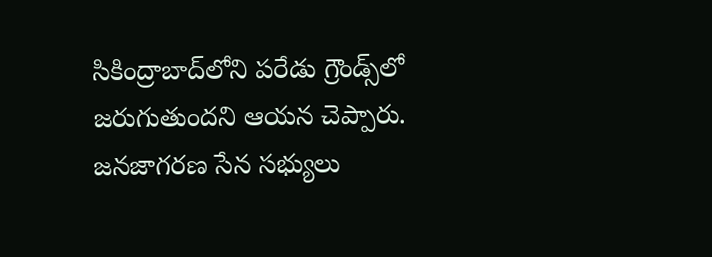సికింద్రాబాద్‌లోని పరేడు గ్రౌండ్స్‌లో జరుగుతుందని ఆయన చెప్పారు. జనజాగరణ సేన సభ్యులు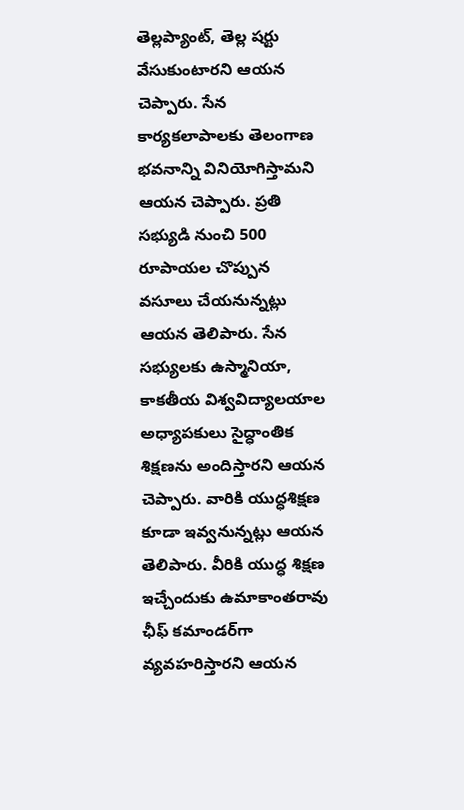తెల్లప్యాంట్‌, తెల్ల షర్టు వేసుకుంటారని ఆయన చెప్పారు. సేన కార్యకలాపాలకు తెలంగాణ భవనాన్ని వినియోగిస్తామని ఆయన చెప్పారు. ప్రతి సభ్యుడి నుంచి 500 రూపాయల చొప్పున వసూలు చేయనున్నట్లు ఆయన తెలిపారు. సేన సభ్యులకు ఉస్మానియా, కాకతీయ విశ్వవిద్యాలయాల అధ్యాపకులు సైద్ధాంతిక శిక్షణను అందిస్తారని ఆయన చెప్పారు. వారికి యుద్ధశిక్షణ కూడా ఇవ్వనున్నట్లు ఆయన తెలిపారు. వీరికి యుద్ధ శిక్షణ ఇచ్చేందుకు ఉమాకాంతరావు ఛీఫ్‌ కమాండర్‌గా వ్యవహరిస్తారని ఆయన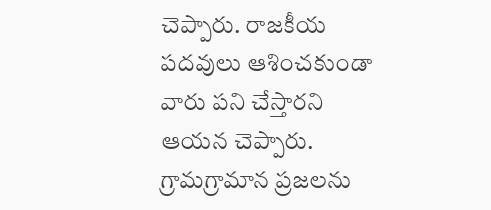చెప్పారు. రాజకీయ పదవులు ఆశించకుండా వారు పని చేస్తారని ఆయన చెప్పారు. గ్రామగ్రామాన ప్రజలను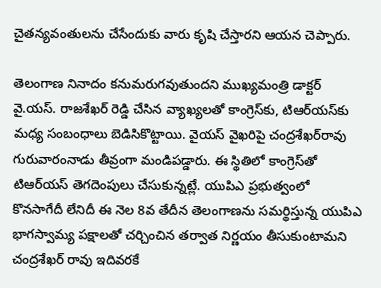చైతన్యవంతులను చేసేందుకు వారు కృషి చేస్తారని ఆయన చెప్పారు.

తెలంగాణ నినాదం కనుమరుగవుతుందని ముఖ్యమంత్రి డాక్టర్‌ వై.యస్‌. రాజశేఖర్‌ రెడ్డి చేసిన వ్యాఖ్యలతో కాంగ్రెస్‌కు, టిఆర్‌యస్‌కు మధ్య సంబంధాలు బెడిసికొట్టాయి. వైయస్‌ వైఖరిపై చంద్రశేఖర్‌రావు గురువారంనాడు తీవ్రంగా మండిపడ్డారు. ఈ స్థితిలో కాంగ్రెస్‌తో టిఆర్‌యస్‌ తెగదెంపులు చేసుకున్నట్లే. యుపిఎ ప్రభుత్వంలో కొనసాగేదీ లేనిదీ ఈ నెల 8వ తేదీన తెలంగాణను సమర్థిస్తున్న యుపిఎ భాగస్వామ్య పక్షాలతో చర్చించిన తర్వాత నిర్ణయం తీసుకుంటామని చంద్రశేఖర్‌ రావు ఇదివరకే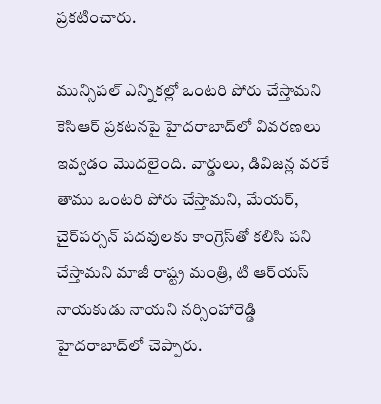ప్రకటించారు.

మున్సిపల్‌ ఎన్నికల్లో ఒంటరి పోరు చేస్తామని కెసిఆర్‌ ప్రకటనపై హైదరాబాద్‌లో వివరణలు ఇవ్వడం మొదలైంది. వార్డులు, డివిజన్ల వరకే తాము ఒంటరి పోరు చేస్తామని, మేయర్‌, చైర్‌పర్సన్‌ పదవులకు కాంగ్రెస్‌తో కలిసి పని చేస్తామని మాజీ రాష్ట్ర మంత్రి, టి ఆర్‌యస్‌ నాయకుడు నాయని నర్సింహారెడ్డి హైదరాబాద్‌లో చెప్పారు.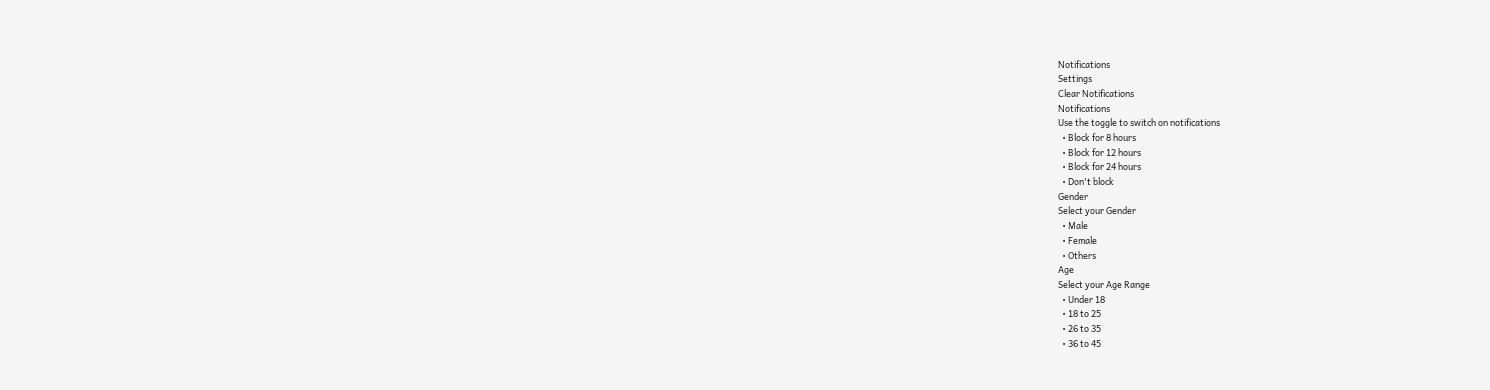Notifications
Settings
Clear Notifications
Notifications
Use the toggle to switch on notifications
  • Block for 8 hours
  • Block for 12 hours
  • Block for 24 hours
  • Don't block
Gender
Select your Gender
  • Male
  • Female
  • Others
Age
Select your Age Range
  • Under 18
  • 18 to 25
  • 26 to 35
  • 36 to 45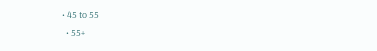• 45 to 55
  • 55+